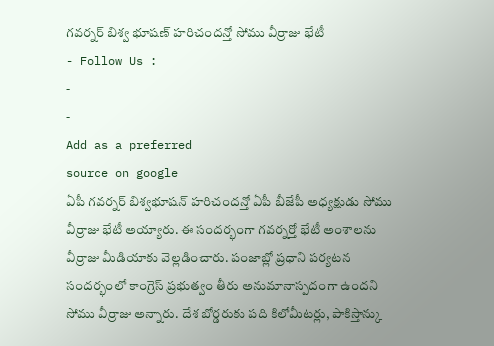గవర్నర్ బిశ్వ భూషణ్ హరిచందన్తో సోము వీర్రాజు భేటీ
- Follow Us :
-
-
Add as a preferred
source on google
ఏపీ గవర్నర్ బిశ్వభూషన్ హరిచందన్తో ఏపీ బీజేపీ అధ్యక్షుడు సోము వీర్రాజు భేటీ అయ్యారు. ఈ సందర్భంగా గవర్నర్తో భేటీ అంశాలను వీర్రాజు మీడియాకు వెల్లడించారు. పంజాబ్లో ప్రధాని పర్యటన సందర్భంలో కాంగ్రెస్ ప్రభుత్వం తీరు అనుమానాస్పదంగా ఉందని సోము వీర్రాజు అన్నారు. దేశ బోర్డరుకు పది కిలోమీటర్లు, పాకిస్తాన్కు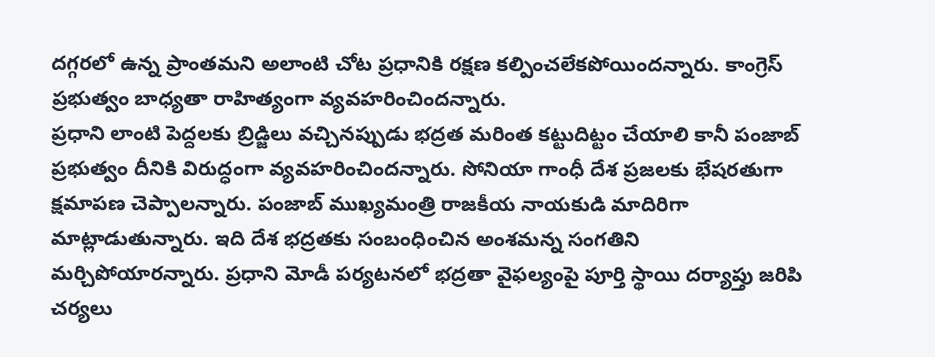దగ్గరలో ఉన్న ప్రాంతమని అలాంటి చోట ప్రధానికి రక్షణ కల్పించలేకపోయిందన్నారు. కాంగ్రెస్ ప్రభుత్వం బాధ్యతా రాహిత్యంగా వ్యవహరించిందన్నారు.
ప్రధాని లాంటి పెద్దలకు బ్రిడ్జిలు వచ్చినప్పుడు భద్రత మరింత కట్టుదిట్టం చేయాలి కానీ పంజాబ్ ప్రభుత్వం దీనికి విరుద్ధంగా వ్యవహరించిందన్నారు. సోనియా గాంధీ దేశ ప్రజలకు భేషరతుగా క్షమాపణ చెప్పాలన్నారు. పంజాబ్ ముఖ్యమంత్రి రాజకీయ నాయకుడి మాదిరిగా మాట్లాడుతున్నారు. ఇది దేశ భద్రతకు సంబంధించిన అంశమన్న సంగతిని మర్చిపోయారన్నారు. ప్రధాని మోడీ పర్యటనలో భద్రతా వైఫల్యంపై పూర్తి స్థాయి దర్యాప్తు జరిపి చర్యలు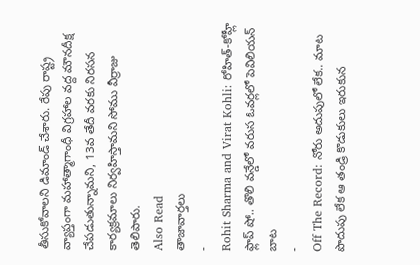తీసుకోవాలని డిమాండ్ చేశారు. రేపు రాష్ట్ర వ్యాప్తంగా మహాత్మాగాంధీ విగ్రహాల వద్ద మౌనదీక్ష చేపడుతున్నామని, 13వ తేదీ వరకు నిరసన కార్యక్రమాలు నిర్వహిస్తామని సోము వీర్రాజు తెలిపారు.
Also Read
తాజావార్తలు
-
Rohit Sharma and Virat Kohli: రోహిత్-కోహ్లీ ఫ్లాప్ షో.. తొలి వన్డేలో వరుస ఓవర్లలో పెవిలియన్ బాట
-
Off The Record: నోరు అదుపులో లేక.. మాట పొదుపు లేక ఆ తండ్రి కొడుకులు ఇరుకున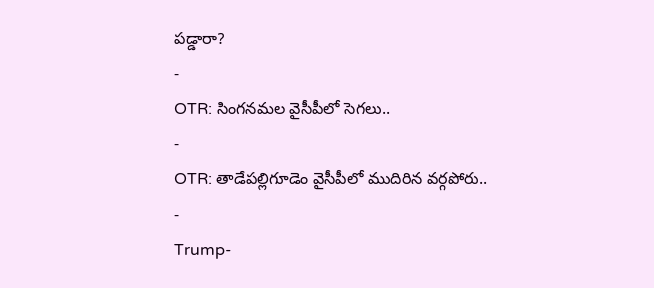పడ్డారా?
-
OTR: సింగనమల వైసీపీలో సెగలు..
-
OTR: తాడేపల్లిగూడెం వైసీపీలో ముదిరిన వర్గపోరు..
-
Trump-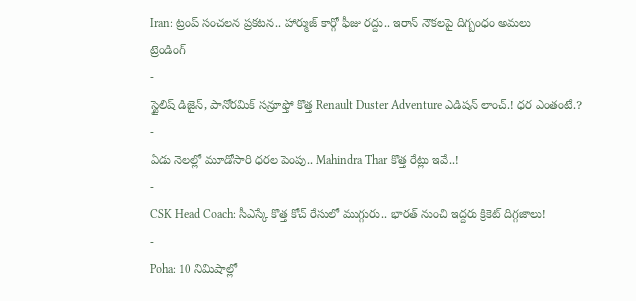Iran: ట్రంప్ సంచలన ప్రకటన.. హార్ముజ్ కార్గో ఫీజు రద్దు.. ఇరాన్ నౌకలపై దిగ్బంధం అమలు
ట్రెండింగ్
-
స్టైలిష్ డిజైన్, పానోరమిక్ సన్రూఫ్తో కొత్త Renault Duster Adventure ఎడిషన్ లాంచ్.! ధర ఎంతంటే.?
-
ఏడు నెలల్లో మూడోసారి ధరల పెంపు.. Mahindra Thar కొత్త రేట్లు ఇవే..!
-
CSK Head Coach: సీఎస్కే కొత్త కోచ్ రేసులో ముగ్గురు.. భారత్ నుంచి ఇద్దరు క్రికెట్ దిగ్గజాలు!
-
Poha: 10 నిమిషాల్లో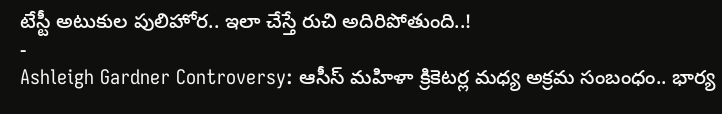టేస్టీ అటుకుల పులిహోర.. ఇలా చేస్తే రుచి అదిరిపోతుంది..!
-
Ashleigh Gardner Controversy: ఆసీస్ మహిళా క్రికెటర్ల మధ్య అక్రమ సంబంధం.. భార్య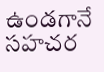ఉండగానే సహచర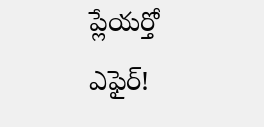ప్లేయర్తో ఎఫైర్!